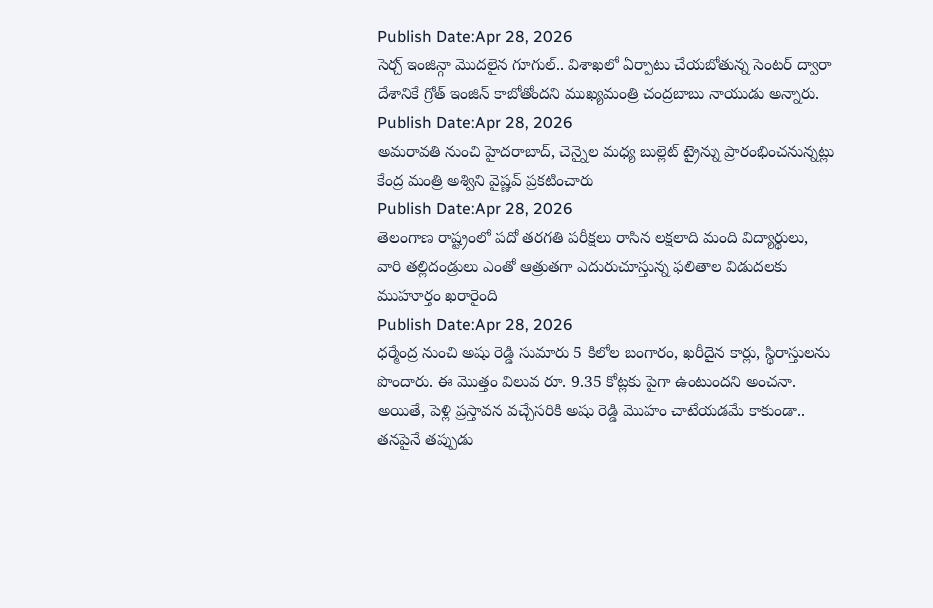Publish Date:Apr 28, 2026
సెర్చ్ ఇంజిన్గా మొదలైన గూగుల్.. విశాఖలో ఏర్పాటు చేయబోతున్న సెంటర్ ద్వారా దేశానికే గ్రోత్ ఇంజిన్ కాబోతోందని ముఖ్యమంత్రి చంద్రబాబు నాయుడు అన్నారు.
Publish Date:Apr 28, 2026
అమరావతి నుంచి హైదరాబాద్, చెన్నైల మధ్య బుల్లెట్ ట్రైన్ను ప్రారంభించనున్నట్లు కేంద్ర మంత్రి అశ్విని వైష్ణవ్ ప్రకటించారు
Publish Date:Apr 28, 2026
తెలంగాణ రాష్ట్రంలో పదో తరగతి పరీక్షలు రాసిన లక్షలాది మంది విద్యార్థులు, వారి తల్లిదండ్రులు ఎంతో ఆత్రుతగా ఎదురుచూస్తున్న ఫలితాల విడుదలకు ముహూర్తం ఖరారైంది
Publish Date:Apr 28, 2026
ధర్మేంద్ర నుంచి అషు రెడ్డి సుమారు 5 కిలోల బంగారం, ఖరీదైన కార్లు, స్థిరాస్తులను పొందారు. ఈ మొత్తం విలువ రూ. 9.35 కోట్లకు పైగా ఉంటుందని అంచనా. అయితే, పెళ్లి ప్రస్తావన వచ్చేసరికి అషు రెడ్డి మొహం చాటేయడమే కాకుండా.. తనపైనే తప్పుడు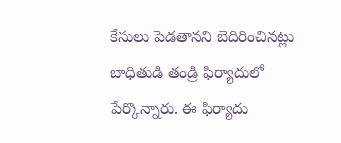కేసులు పెడతానని బెదిరించినట్లు బాధితుడి తండ్రి ఫిర్యాదులో పేర్కొన్నారు. ఈ ఫిర్యాదు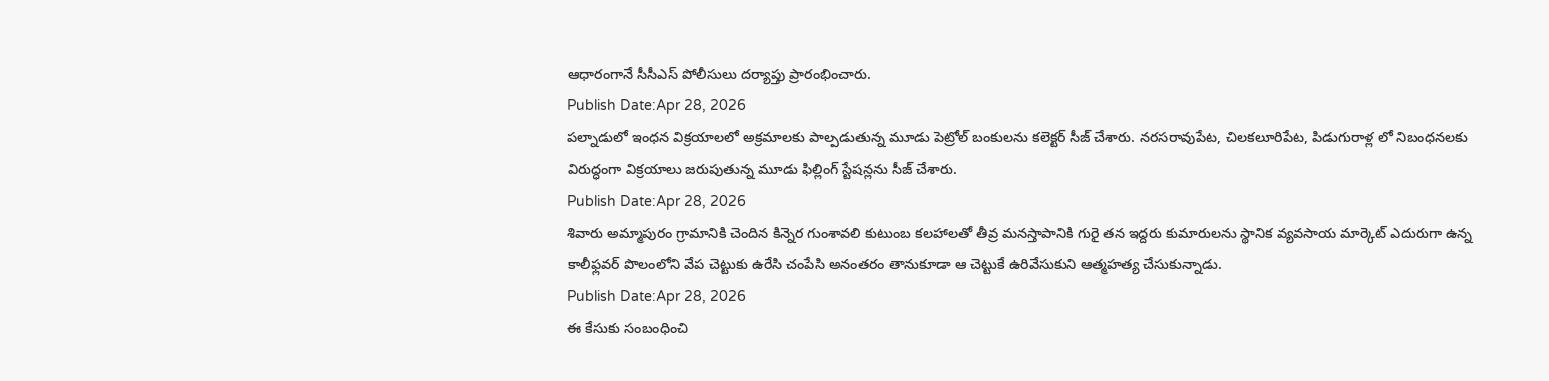ఆధారంగానే సీసీఎస్ పోలీసులు దర్యాప్తు ప్రారంభించారు.
Publish Date:Apr 28, 2026
పల్నాడులో ఇంధన విక్రయాలలో అక్రమాలకు పాల్పడుతున్న మూడు పెట్రోల్ బంకులను కలెక్టర్ సీజ్ చేశారు. నరసరావుపేట, చిలకలూరిపేట, పిడుగురాళ్ల లో నిబంధనలకు విరుద్ధంగా విక్రయాలు జరుపుతున్న మూడు ఫిల్లింగ్ స్టేషన్లను సీజ్ చేశారు.
Publish Date:Apr 28, 2026
శివారు అమ్మాపురం గ్రామానికి చెందిన కిన్నెర గుంశావలి కుటుంబ కలహాలతో తీవ్ర మనస్తాపానికి గురై తన ఇద్దరు కుమారులను స్థానిక వ్యవసాయ మార్కెట్ ఎదురుగా ఉన్న కాలీఫ్లవర్ పొలంలోని వేప చెట్టుకు ఉరేసి చంపేసి అనంతరం తానుకూడా ఆ చెట్టుకే ఉరివేసుకుని ఆత్మహత్య చేసుకున్నాడు.
Publish Date:Apr 28, 2026
ఈ కేసుకు సంబంధించి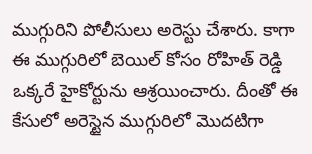ముగ్గురిని పోలీసులు అరెస్టు చేశారు. కాగా ఈ ముగ్గురిలో బెయిల్ కోసం రోహిత్ రెడ్డి ఒక్కరే హైకోర్టును ఆశ్రయించారు. దీంతో ఈ కేసులో అరెస్టైన ముగ్గురిలో మొదటిగా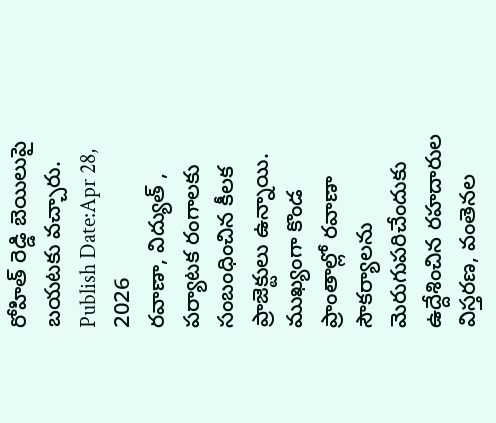రోహిత్ రెడ్డి బెయిలుపై బయటకు వచ్చారు.
Publish Date:Apr 28, 2026
రవాణా, విద్యుత్ , పర్యాటక రంగాలకు సంబంధించిన కీలక ప్రాజెక్టులు ఉన్నాయి. ముఖ్యంగా కొండ ప్రాంతాల్లో రవాణా సౌకర్యాలను మెరుగుపరిచేందుకు ఉద్దేశించిన రహదారుల విస్తరణ, వంతెనల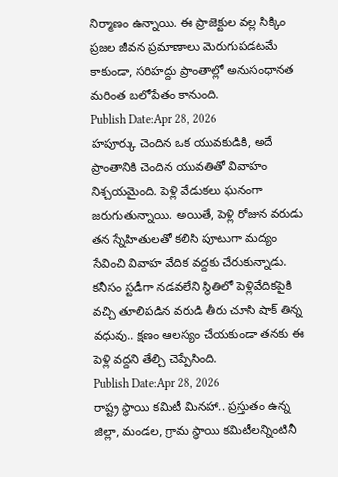నిర్మాణం ఉన్నాయి. ఈ ప్రాజెక్టుల వల్ల సిక్కిం ప్రజల జీవన ప్రమాణాలు మెరుగుపడటమే కాకుండా, సరిహద్దు ప్రాంతాల్లో అనుసంధానత మరింత బలోపేతం కానుంది.
Publish Date:Apr 28, 2026
హపూర్కు చెందిన ఒక యువకుడికి, అదే ప్రాంతానికి చెందిన యువతితో వివాహం నిశ్చయమైంది. పెళ్లి వేడుకలు ఘనంగా జరుగుతున్నాయి. అయితే, పెళ్లి రోజున వరుడు తన స్నేహితులతో కలిసి పూటుగా మద్యం సేవించి వివాహ వేదిక వద్దకు చేరుకున్నాడు. కనీసం స్టడీగా నడవలేని స్థితిలో పెళ్లివేదికపైకి వచ్చి తూలిపడిన వరుడి తీరు చూసి షాక్ తిన్న వధువు.. క్షణం ఆలస్యం చేయకుండా తనకు ఈ పెళ్లి వద్దని తేల్చి చెప్పేసింది.
Publish Date:Apr 28, 2026
రాష్ట్ర స్థాయి కమిటీ మినహా.. ప్రస్తుతం ఉన్న జిల్లా, మండల, గ్రామ స్థాయి కమిటీలన్నింటినీ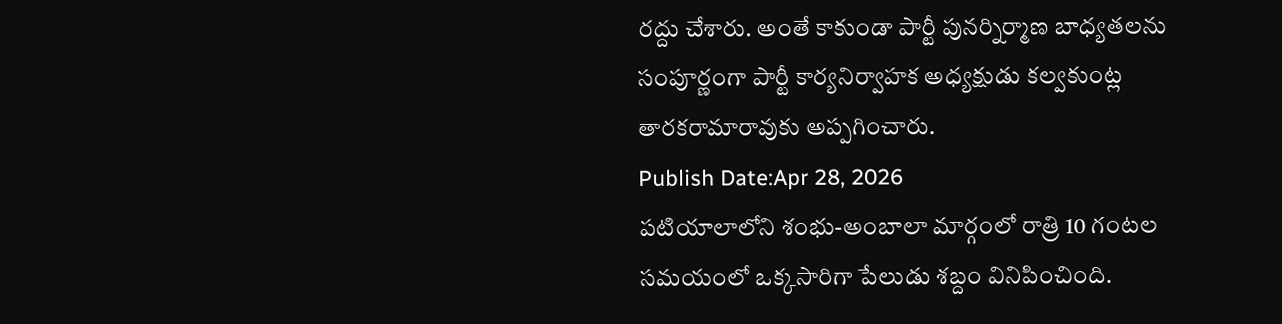రద్దు చేశారు. అంతే కాకుండా పార్టీ పునర్నిర్మాణ బాధ్యతలను సంపూర్ణంగా పార్టీ కార్యనిర్వాహక అధ్యక్షుడు కల్వకుంట్ల తారకరామారావుకు అప్పగించారు.
Publish Date:Apr 28, 2026
పటియాలాలోని శంభు-అంబాలా మార్గంలో రాత్రి 10 గంటల సమయంలో ఒక్కసారిగా పేలుడు శబ్దం వినిపించింది.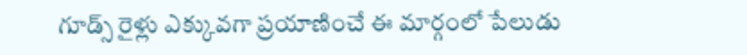గూడ్స్ రైళ్లు ఎక్కువగా ప్రయాణించే ఈ మార్గంలో పేలుడు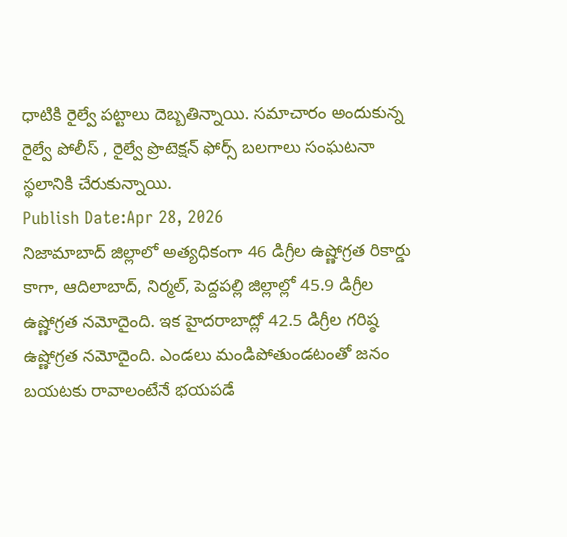ధాటికి రైల్వే పట్టాలు దెబ్బతిన్నాయి. సమాచారం అందుకున్న రైల్వే పోలీస్ , రైల్వే ప్రొటెక్షన్ ఫోర్స్ బలగాలు సంఘటనా స్థలానికి చేరుకున్నాయి.
Publish Date:Apr 28, 2026
నిజామాబాద్ జిల్లాలో అత్యధికంగా 46 డిగ్రీల ఉష్ణోగ్రత రికార్డు కాగా, ఆదిలాబాద్, నిర్మల్, పెద్దపల్లి జిల్లాల్లో 45.9 డిగ్రీల ఉష్ణోగ్రత నమోదైంది. ఇక హైదరాబాద్లో 42.5 డిగ్రీల గరిష్ఠ ఉష్ణోగ్రత నమోదైంది. ఎండలు మండిపోతుండటంతో జనం బయటకు రావాలంటేనే భయపడే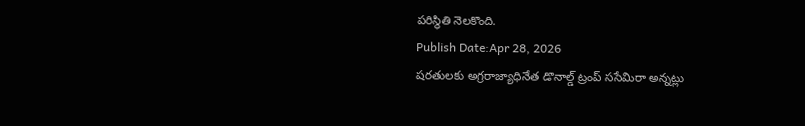పరిస్థితి నెలకొంది.
Publish Date:Apr 28, 2026
షరతులకు అగ్రరాజ్యాధినేత డొనాల్డ్ ట్రంప్ ససేమిరా అన్నట్లు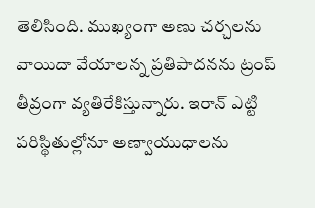తెలిసింది. ముఖ్యంగా అణు చర్చలను వాయిదా వేయాలన్న ప్రతిపాదనను ట్రంప్ తీవ్రంగా వ్యతిరేకిస్తున్నారు. ఇరాన్ ఎట్టి పరిస్థితుల్లోనూ అణ్వాయుధాలను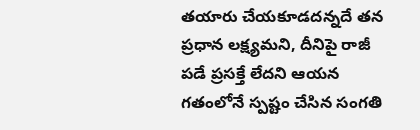తయారు చేయకూడదన్నదే తన ప్రధాన లక్ష్యమని, దీనిపై రాజీ పడే ప్రసక్తే లేదని ఆయన గతంలోనే స్పష్టం చేసిన సంగతి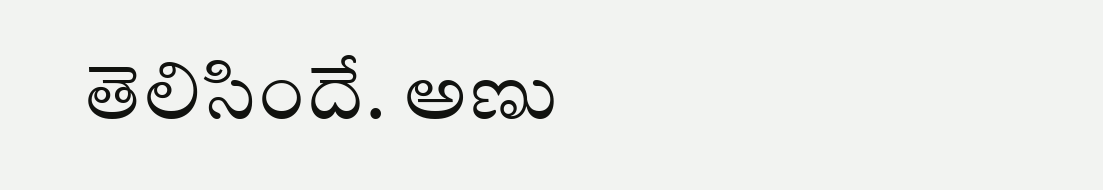తెలిసిందే. అణు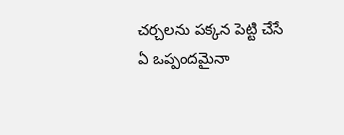చర్చలను పక్కన పెట్టి చేసే ఏ ఒప్పందమైనా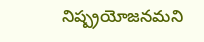నిష్ప్రయోజనమని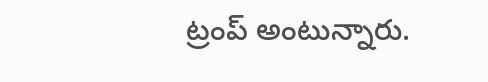ట్రంప్ అంటున్నారు.